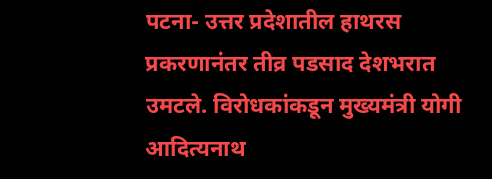पटना- उत्तर प्रदेशातील हाथरस प्रकरणानंतर तीव्र पडसाद देशभरात उमटले. विरोधकांकडून मुख्यमंत्री योगी आदित्यनाथ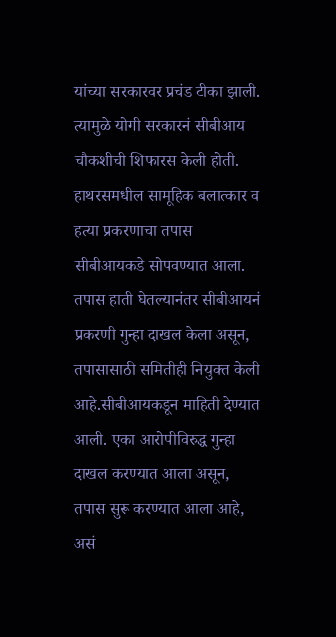यांच्या सरकारवर प्रचंड टीका झाली. त्यामुळे योगी सरकारनं सीबीआय चौकशीची शिफारस केली होती.
हाथरसमधील सामूहिक बलात्कार व हत्या प्रकरणाचा तपास सीबीआयकडे सोपवण्यात आला. तपास हाती घेतल्यानंतर सीबीआयनं प्रकरणी गुन्हा दाखल केला असून, तपासासाठी समितीही नियुक्त केली आहे.सीबीआयकडून माहिती देण्यात आली. एका आरोपीविरुद्ध गुन्हा दाखल करण्यात आला असून, तपास सुरू करण्यात आला आहे, असं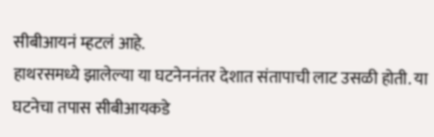सीबीआयनं म्हटलं आहे.
हाथरसमध्ये झालेल्या या घटनेननंतर देशात संतापाची लाट उसळी होती. या घटनेचा तपास सीबीआयकडे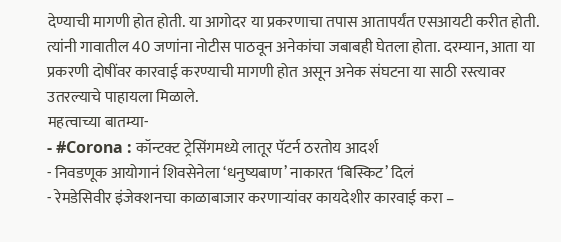देण्याची मागणी होत होती. या आगोदर या प्रकरणाचा तपास आतापर्यंत एसआयटी करीत होती. त्यांनी गावातील 40 जणांना नोटीस पाठवून अनेकांचा जबाबही घेतला होता. दरम्यान, आता या प्रकरणी दोषींवर कारवाई करण्याची मागणी होत असून अनेक संघटना या साठी रस्त्यावर उतरल्याचे पाहायला मिळाले.
महत्वाच्या बातम्या-
- #Corona : कॉन्टक्ट ट्रेसिंगमध्ये लातूर पॅटर्न ठरतोय आदर्श
- निवडणूक आयोगानं शिवसेनेला ‘धनुष्यबाण’ नाकारत ‘बिस्किट’ दिलं
- रेमडेसिवीर इंजेक्शनचा काळाबाजार करणाऱ्यांवर कायदेशीर कारवाई करा –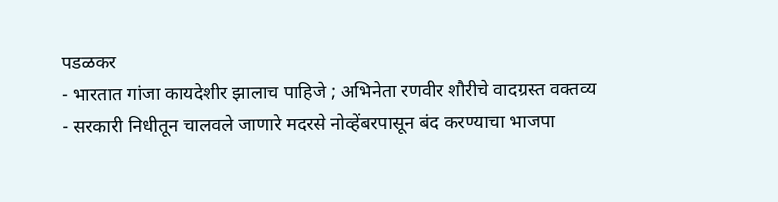पडळकर
- भारतात गांजा कायदेशीर झालाच पाहिजे ; अभिनेता रणवीर शौरीचे वादग्रस्त वक्तव्य
- सरकारी निधीतून चालवले जाणारे मदरसे नोव्हेंबरपासून बंद करण्याचा भाजपा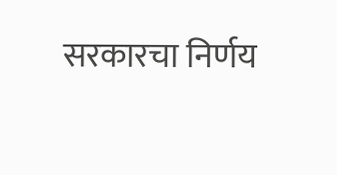सरकारचा निर्णय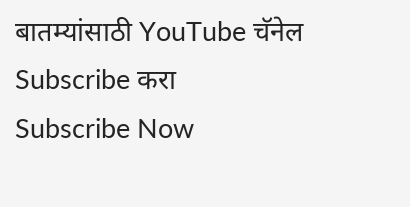बातम्यांसाठी YouTube चॅनेल Subscribe करा
Subscribe Now